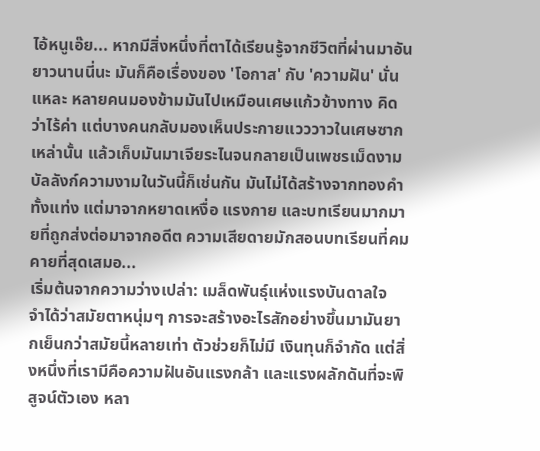ไอ้หนูเอ๊ย... หากมีสิ่งหนึ่งที่ตาได้เรียนรู้จากชีวิตที่ผ่านมาอันยาวนานนี่นะ มันก็คือเรื่องของ 'โอกาส' กับ 'ความฝัน' นั่นแหละ หลายคนมองข้ามมันไปเหมือนเศษแก้วข้างทาง คิดว่าไร้ค่า แต่บางคนกลับมองเห็นประกายแวววาวในเศษซากเหล่านั้น แล้วเก็บมันมาเจียระไนจนกลายเป็นเพชรเม็ดงาม บัลลังก์ความงามในวันนี้ก็เช่นกัน มันไม่ได้สร้างจากทองคำทั้งแท่ง แต่มาจากหยาดเหงื่อ แรงกาย และบทเรียนมากมายที่ถูกส่งต่อมาจากอดีต ความเสียดายมักสอนบทเรียนที่คมคายที่สุดเสมอ...
เริ่มต้นจากความว่างเปล่า: เมล็ดพันธุ์แห่งแรงบันดาลใจ
จำได้ว่าสมัยตาหนุ่มๆ การจะสร้างอะไรสักอย่างขึ้นมามันยากเย็นกว่าสมัยนี้หลายเท่า ตัวช่วยก็ไม่มี เงินทุนก็จำกัด แต่สิ่งหนึ่งที่เรามีคือความฝันอันแรงกล้า และแรงผลักดันที่จะพิสูจน์ตัวเอง หลา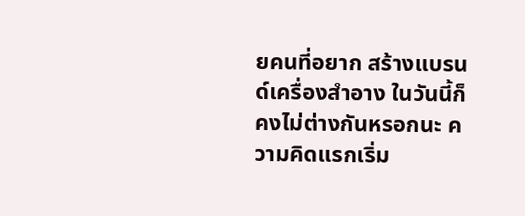ยคนที่อยาก สร้างแบรนด์เครื่องสำอาง ในวันนี้ก็คงไม่ต่างกันหรอกนะ ความคิดแรกเริ่ม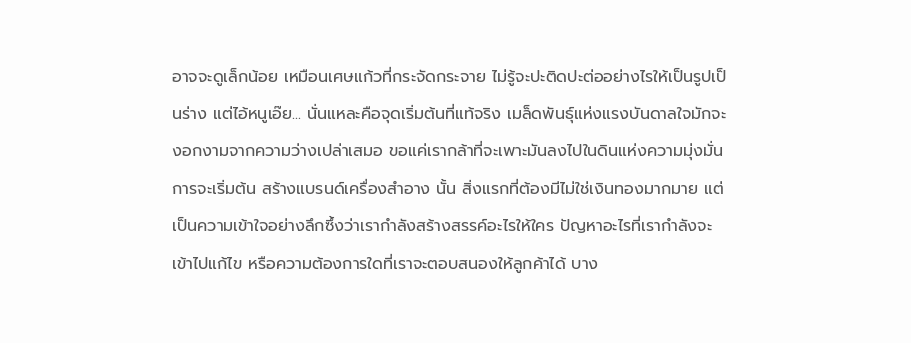อาจจะดูเล็กน้อย เหมือนเศษแก้วที่กระจัดกระจาย ไม่รู้จะปะติดปะต่ออย่างไรให้เป็นรูปเป็นร่าง แต่ไอ้หนูเอ๊ย... นั่นแหละคือจุดเริ่มต้นที่แท้จริง เมล็ดพันธุ์แห่งแรงบันดาลใจมักจะงอกงามจากความว่างเปล่าเสมอ ขอแค่เรากล้าที่จะเพาะมันลงไปในดินแห่งความมุ่งมั่น
การจะเริ่มต้น สร้างแบรนด์เครื่องสำอาง นั้น สิ่งแรกที่ต้องมีไม่ใช่เงินทองมากมาย แต่เป็นความเข้าใจอย่างลึกซึ้งว่าเรากำลังสร้างสรรค์อะไรให้ใคร ปัญหาอะไรที่เรากำลังจะเข้าไปแก้ไข หรือความต้องการใดที่เราจะตอบสนองให้ลูกค้าได้ บาง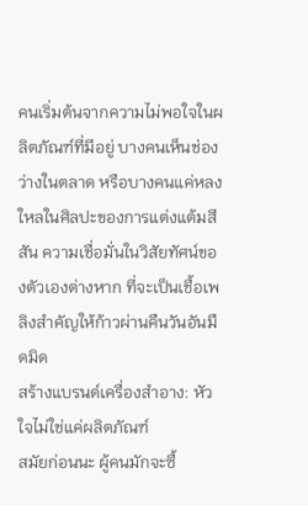คนเริ่มต้นจากความไม่พอใจในผลิตภัณฑ์ที่มีอยู่ บางคนเห็นช่องว่างในตลาด หรือบางคนแค่หลงใหลในศิลปะของการแต่งแต้มสีสัน ความเชื่อมั่นในวิสัยทัศน์ของตัวเองต่างหาก ที่จะเป็นเชื้อเพลิงสำคัญให้ก้าวผ่านคืนวันอันมืดมิด
สร้างแบรนด์เครื่องสำอาง: หัวใจไม่ใช่แค่ผลิตภัณฑ์
สมัยก่อนนะ ผู้คนมักจะซื้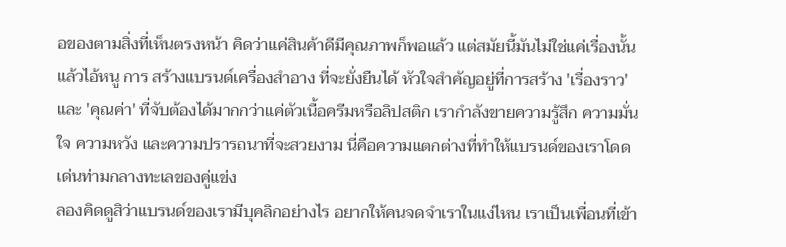อของตามสิ่งที่เห็นตรงหน้า คิดว่าแค่สินค้าดีมีคุณภาพก็พอแล้ว แต่สมัยนี้มันไม่ใช่แค่เรื่องนั้นแล้วไอ้หนู การ สร้างแบรนด์เครื่องสำอาง ที่จะยั่งยืนได้ หัวใจสำคัญอยู่ที่การสร้าง 'เรื่องราว' และ 'คุณค่า' ที่จับต้องได้มากกว่าแค่ตัวเนื้อครีมหรือลิปสติก เรากำลังขายความรู้สึก ความมั่นใจ ความหวัง และความปรารถนาที่จะสวยงาม นี่คือความแตกต่างที่ทำให้แบรนด์ของเราโดดเด่นท่ามกลางทะเลของคู่แข่ง
ลองคิดดูสิว่าแบรนด์ของเรามีบุคลิกอย่างไร อยากให้คนจดจำเราในแง่ไหน เราเป็นเพื่อนที่เข้า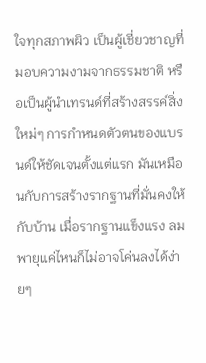ใจทุกสภาพผิว เป็นผู้เชี่ยวชาญที่มอบความงามจากธรรมชาติ หรือเป็นผู้นำเทรนด์ที่สร้างสรรค์สิ่งใหม่ๆ การกำหนดตัวตนของแบรนด์ให้ชัดเจนตั้งแต่แรก มันเหมือนกับการสร้างรากฐานที่มั่นคงให้กับบ้าน เมื่อรากฐานแข็งแรง ลมพายุแค่ไหนก็ไม่อาจโค่นลงได้ง่ายๆ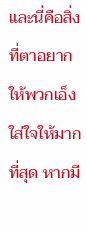และนี่คือสิ่งที่ตาอยากให้พวกเอ็งใส่ใจให้มากที่สุด หากมี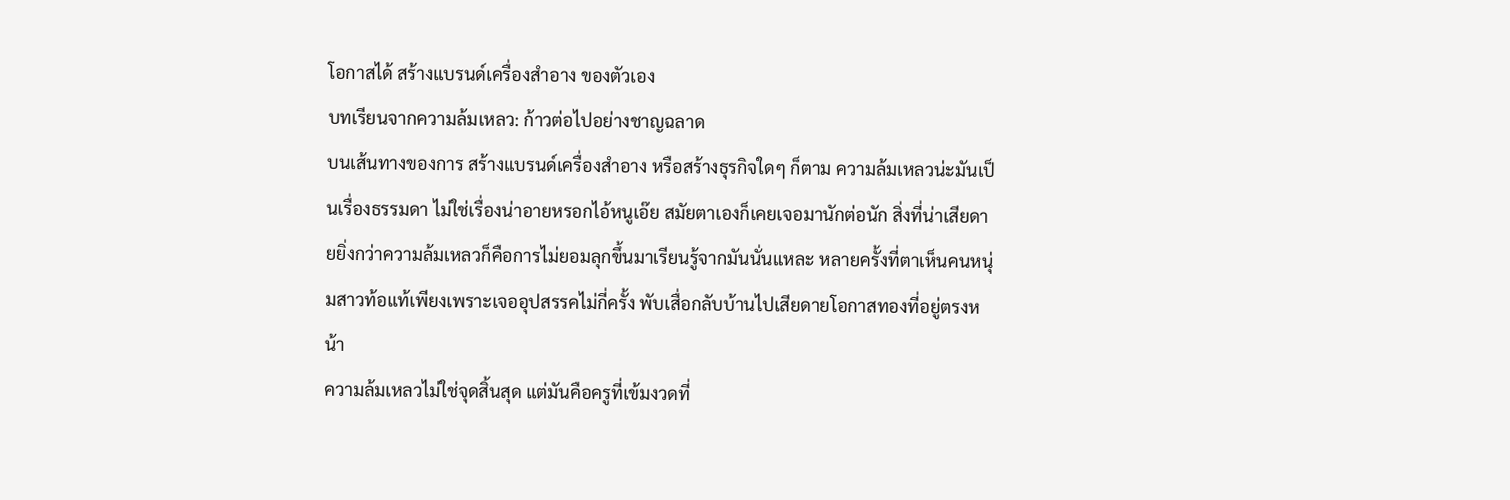โอกาสได้ สร้างแบรนด์เครื่องสำอาง ของตัวเอง
บทเรียนจากความล้มเหลว: ก้าวต่อไปอย่างชาญฉลาด
บนเส้นทางของการ สร้างแบรนด์เครื่องสำอาง หรือสร้างธุรกิจใดๆ ก็ตาม ความล้มเหลวน่ะมันเป็นเรื่องธรรมดา ไม่ใช่เรื่องน่าอายหรอกไอ้หนูเอ๊ย สมัยตาเองก็เคยเจอมานักต่อนัก สิ่งที่น่าเสียดายยิ่งกว่าความล้มเหลวก็คือการไม่ยอมลุกขึ้นมาเรียนรู้จากมันนั่นแหละ หลายครั้งที่ตาเห็นคนหนุ่มสาวท้อแท้เพียงเพราะเจออุปสรรคไม่กี่ครั้ง พับเสื่อกลับบ้านไปเสียดายโอกาสทองที่อยู่ตรงหน้า
ความล้มเหลวไม่ใช่จุดสิ้นสุด แต่มันคือครูที่เข้มงวดที่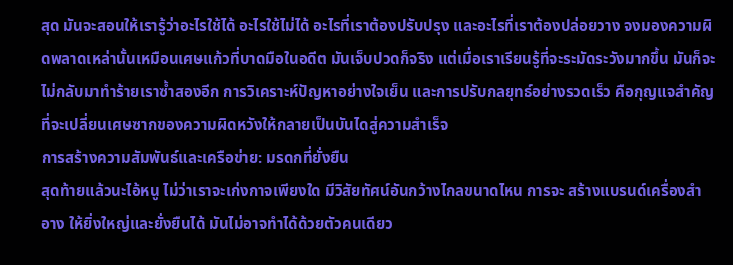สุด มันจะสอนให้เรารู้ว่าอะไรใช้ได้ อะไรใช้ไม่ได้ อะไรที่เราต้องปรับปรุง และอะไรที่เราต้องปล่อยวาง จงมองความผิดพลาดเหล่านั้นเหมือนเศษแก้วที่บาดมือในอดีต มันเจ็บปวดก็จริง แต่เมื่อเราเรียนรู้ที่จะระมัดระวังมากขึ้น มันก็จะไม่กลับมาทำร้ายเราซ้ำสองอีก การวิเคราะห์ปัญหาอย่างใจเย็น และการปรับกลยุทธ์อย่างรวดเร็ว คือกุญแจสำคัญที่จะเปลี่ยนเศษซากของความผิดหวังให้กลายเป็นบันไดสู่ความสำเร็จ
การสร้างความสัมพันธ์และเครือข่าย: มรดกที่ยั่งยืน
สุดท้ายแล้วนะไอ้หนู ไม่ว่าเราจะเก่งกาจเพียงใด มีวิสัยทัศน์อันกว้างไกลขนาดไหน การจะ สร้างแบรนด์เครื่องสำอาง ให้ยิ่งใหญ่และยั่งยืนได้ มันไม่อาจทำได้ด้วยตัวคนเดียว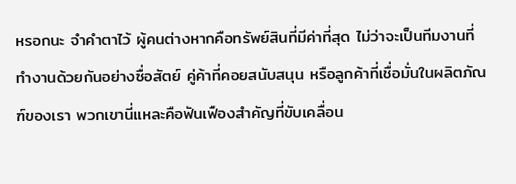หรอกนะ จำคำตาไว้ ผู้คนต่างหากคือทรัพย์สินที่มีค่าที่สุด ไม่ว่าจะเป็นทีมงานที่ทำงานด้วยกันอย่างซื่อสัตย์ คู่ค้าที่คอยสนับสนุน หรือลูกค้าที่เชื่อมั่นในผลิตภัณฑ์ของเรา พวกเขานี่แหละคือฟันเฟืองสำคัญที่ขับเคลื่อน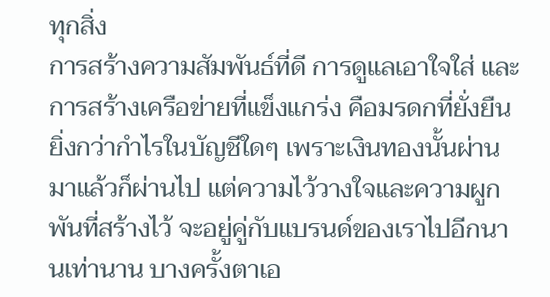ทุกสิ่ง
การสร้างความสัมพันธ์ที่ดี การดูแลเอาใจใส่ และการสร้างเครือข่ายที่แข็งแกร่ง คือมรดกที่ยั่งยืนยิ่งกว่ากำไรในบัญชีใดๆ เพราะเงินทองนั้นผ่านมาแล้วก็ผ่านไป แต่ความไว้วางใจและความผูกพันที่สร้างไว้ จะอยู่คู่กับแบรนด์ของเราไปอีกนานเท่านาน บางครั้งตาเอ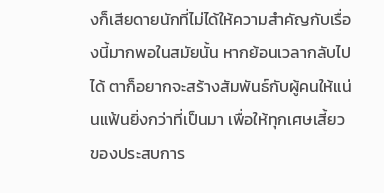งก็เสียดายนักที่ไม่ได้ให้ความสำคัญกับเรื่องนี้มากพอในสมัยนั้น หากย้อนเวลากลับไปได้ ตาก็อยากจะสร้างสัมพันธ์กับผู้คนให้แน่นแฟ้นยิ่งกว่าที่เป็นมา เพื่อให้ทุกเศษเสี้ยวของประสบการ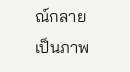ณ์กลายเป็นภาพ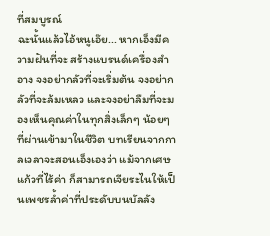ที่สมบูรณ์
ฉะนั้นแล้วไอ้หนูเอ๊ย... หากเอ็งมีความฝันที่จะ สร้างแบรนด์เครื่องสำอาง จงอย่ากลัวที่จะเริ่มต้น จงอย่ากลัวที่จะล้มเหลว และจงอย่าลืมที่จะมองเห็นคุณค่าในทุกสิ่งเล็กๆ น้อยๆ ที่ผ่านเข้ามาในชีวิต บทเรียนจากกาลเวลาจะสอนเอ็งเองว่า แม้จากเศษแก้วที่ไร้ค่า ก็สามารถเจียระไนให้เป็นเพชรล้ำค่าที่ประดับบนบัลลัง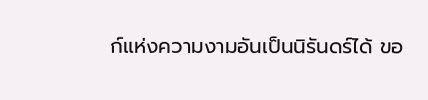ก์แห่งความงามอันเป็นนิรันดร์ได้ ขอ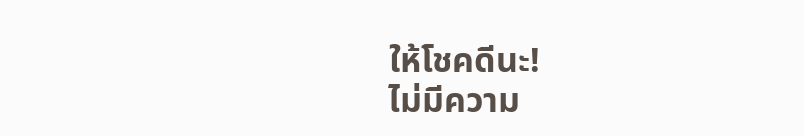ให้โชคดีนะ!
ไม่มีความ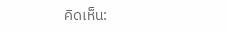คิดเห็น: